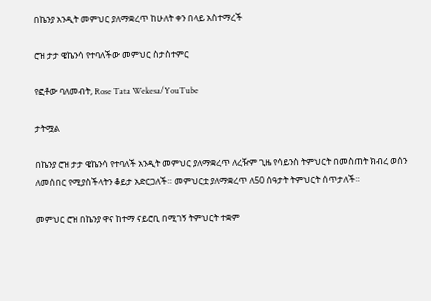በኬንያ አንዲት መምህር ያለማቋረጥ ከሁለት ቀን በላይ አስተማረች

ሮዝ ታታ ዌኬንሳ የተባለችው መምህር ስታስተምር

የፎቶው ባለመብት, Rose Tata Wekesa/YouTube

ታትሟል

በኬንያ ሮዝ ታታ ዌኬንሳ የተባለች አንዲት መምህር ያለማቋረጥ ለረዥም ጊዜ የሳይንስ ትምህርት በመስጠት ክብረ ወሰን ለመሰበር የሚያስችላትን ቆይታ አድርጋለች። መምህርቷ ያለማቋረጥ ለ50 ሰዓታት ትምህርት ሰጥታለች።

መምህር ሮዝ በኬንያ ዋና ከተማ ናይሮቢ በሚገኝ ትምህርት ተቋም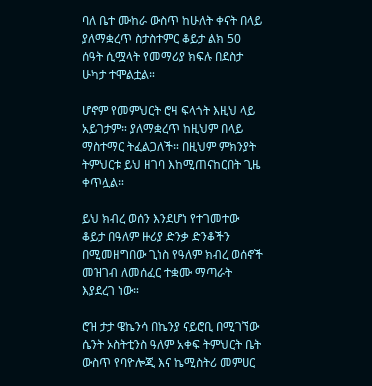ባለ ቤተ ሙከራ ውስጥ ከሁለት ቀናት በላይ ያለማቋረጥ ስታስተምር ቆይታ ልክ 50 ሰዓት ሲሟላት የመማሪያ ክፍሉ በደስታ ሁካታ ተሞልቷል።

ሆኖም የመምህርት ሮዛ ፍላጎት እዚህ ላይ አይገታም። ያለማቋረጥ ከዚህም በላይ ማስተማር ትፈልጋለች። በዚህም ምክንያት ትምህርቱ ይህ ዘገባ እከሚጠናከርበት ጊዜ ቀጥሏል።

ይህ ክብረ ወሰን እንደሆነ የተገመተው ቆይታ በዓለም ዙሪያ ድንቃ ድንቆችን በሚመዘግበው ጊነስ የዓለም ክብረ ወሰኖች መዝገብ ለመሰፈር ተቋሙ ማጣራት እያደረገ ነው።

ሮዝ ታታ ዌኬንሳ በኬንያ ናይሮቢ በሚገኘው ሴንት ኦስትቲንስ ዓለም አቀፍ ትምህርት ቤት ውስጥ የባዮሎጂ እና ኬሚስትሪ መምሀር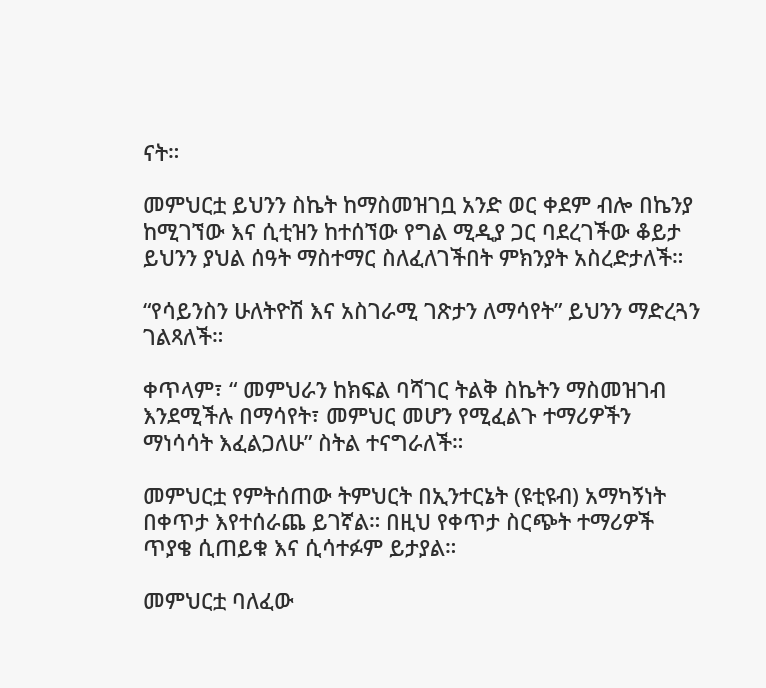ናት።

መምህርቷ ይህንን ስኬት ከማስመዝገቧ አንድ ወር ቀደም ብሎ በኬንያ ከሚገኘው እና ሲቲዝን ከተሰኘው የግል ሚዲያ ጋር ባደረገችው ቆይታ ይህንን ያህል ሰዓት ማስተማር ስለፈለገችበት ምክንያት አስረድታለች።

“የሳይንስን ሁለትዮሽ እና አስገራሚ ገጽታን ለማሳየት” ይህንን ማድረጓን ገልጻለች።

ቀጥላም፣ “ መምህራን ከክፍል ባሻገር ትልቅ ስኬትን ማስመዝገብ እንደሚችሉ በማሳየት፣ መምህር መሆን የሚፈልጉ ተማሪዎችን ማነሳሳት እፈልጋለሁ” ስትል ተናግራለች።

መምህርቷ የምትሰጠው ትምህርት በኢንተርኔት (ዩቲዩብ) አማካኝነት በቀጥታ እየተሰራጨ ይገኛል። በዚህ የቀጥታ ስርጭት ተማሪዎች ጥያቄ ሲጠይቁ እና ሲሳተፉም ይታያል።

መምህርቷ ባለፈው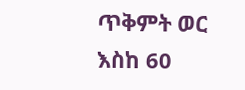ጥቅምት ወር እስከ 60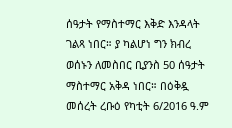ሰዓታት የማስተማር እቅድ እንዳላት ገልጻ ነበር። ያ ካልሆነ ግን ክብረ ወሰኑን ለመስበር ቢያንስ 50 ሰዓታት ማስተማር አቅዳ ነበር። በዕቅዷ መሰረት ረቡዕ የካቲት 6/2016 ዓ.ም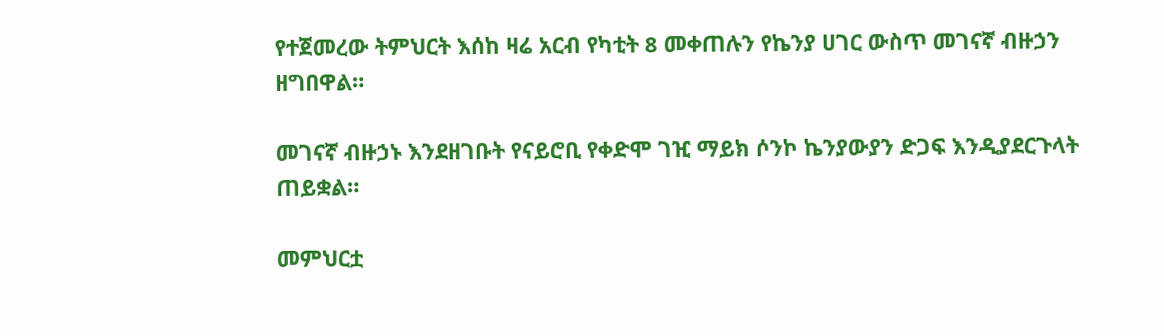የተጀመረው ትምህርት እሰከ ዛሬ አርብ የካቲት 8 መቀጠሉን የኬንያ ሀገር ውስጥ መገናኛ ብዙኃን ዘግበዋል።

መገናኛ ብዙኃኑ እንደዘገቡት የናይሮቢ የቀድሞ ገዢ ማይክ ሶንኮ ኬንያውያን ድጋፍ እንዲያደርጉላት ጠይቋል።

መምህርቷ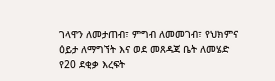ገላዋን ለመታጠብ፣ ምግብ ለመመገብ፣ የህክምና ዕይታ ለማግኘት እና ወደ መጸዳጃ ቤት ለመሄድ የ20 ደቂቃ እረፍት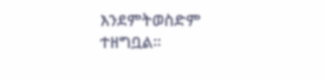እንደምትወስድም ተዘግቧል።